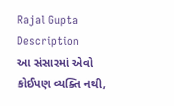Rajal Gupta
Description
આ સંસારમાં એવો કોઈપણ વ્યક્તિ નથી,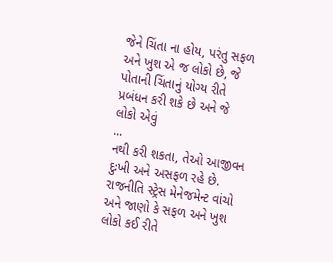જેને ચિંતા ના હોય, પરંતુ સફળ અને ખુશ એ જ લોકો છે, જે પોતાની ચિંતાનું યોગ્ય રીતે પ્રબંધન કરી શકે છે અને જે લોકો એવું
...
નથી કરી શકતા, તેઓ આજીવન દુઃખી અને અસફળ રહે છે. રાજનીતિ સ્ટ્રેસ મેનેજમેન્ટ વાંચો અને જાણો કે સફળ અને ખુશ લોકો કઈ રીતે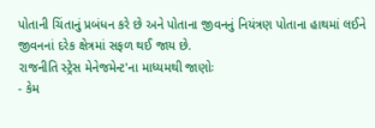પોતાની ચિંતાનું પ્રબંધન કરે છે અને પોતાના જીવનનું નિયંત્રણ પોતાના હાથમાં લઈને જીવનનાં દરેક ક્ષેત્રમાં સફળ થઈ જાય છે.
રાજનીતિ સ્ટ્રેસ મેનેજમેન્ટ'ના માધ્યમથી જાણોઃ
- કેમ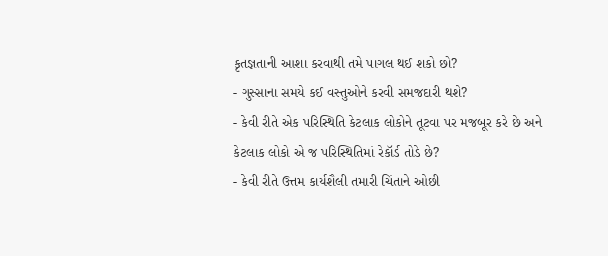કૃતજ્ઞતાની આશા કરવાથી તમે પાગલ થઈ શકો છો?
- ગુસ્સાના સમયે કઈ વસ્તુઓને કરવી સમજદારી થશે?
- કેવી રીતે એક પરિસ્થિતિ કેટલાક લોકોને તૂટવા પર મજબૂર કરે છે અને કેટલાક લોકો એ જ પરિસ્થિતિમાં રેકૉર્ડ તોડે છે?
- કેવી રીતે ઉત્તમ કાર્યશૈલી તમારી ચિંતાને ઓછી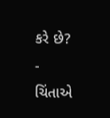કરે છે?
- ચિંતાએ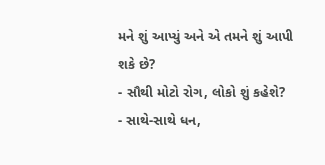મને શું આપ્યું અને એ તમને શું આપી શકે છે?
- સૌથી મોટો રોગ, લોકો શું કહેશે?
- સાથે-સાથે ધન,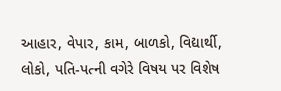આહાર, વેપાર, કામ, બાળકો, વિદ્યાર્થી, લોકો, પતિ-પત્ની વગેરે વિષય પર વિશેષ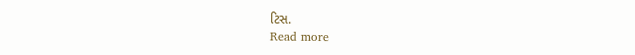ટિસ.
Read more